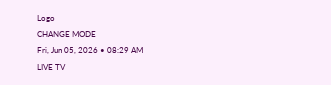Logo
CHANGE MODE
Fri, Jun 05, 2026 • 08:29 AM
LIVE TV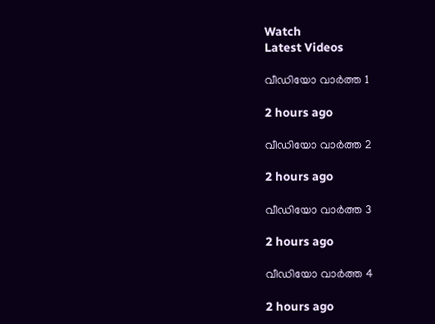Watch
Latest Videos

വീഡിയോ വാർത്ത 1

2 hours ago

വീഡിയോ വാർത്ത 2

2 hours ago

വീഡിയോ വാർത്ത 3

2 hours ago

വീഡിയോ വാർത്ത 4

2 hours ago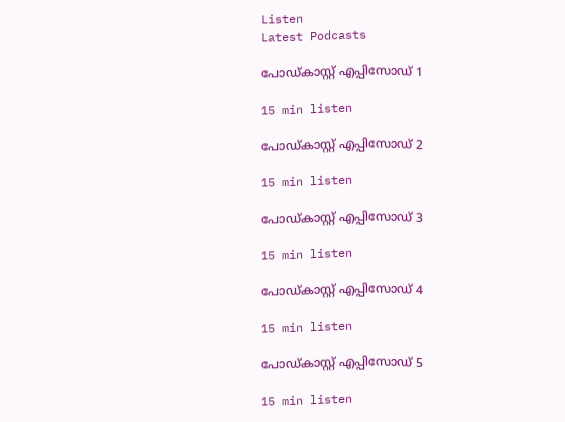Listen
Latest Podcasts

പോഡ്കാസ്റ്റ് എപ്പിസോഡ് 1

15 min listen

പോഡ്കാസ്റ്റ് എപ്പിസോഡ് 2

15 min listen

പോഡ്കാസ്റ്റ് എപ്പിസോഡ് 3

15 min listen

പോഡ്കാസ്റ്റ് എപ്പിസോഡ് 4

15 min listen

പോഡ്കാസ്റ്റ് എപ്പിസോഡ് 5

15 min listen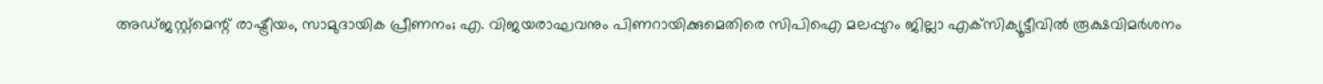അഡ്ജസ്റ്റ്‌മെന്റ് രാഷ്ട്രീയം, സാമുദായിക പ്രീണനം; എ. വിജയരാഘവനും പിണറായിക്കുമെതിരെ സിപിഐ മലപ്പുറം ജില്ലാ എക്‌സിക്യൂട്ടീവില്‍ രൂക്ഷവിമര്‍ശനം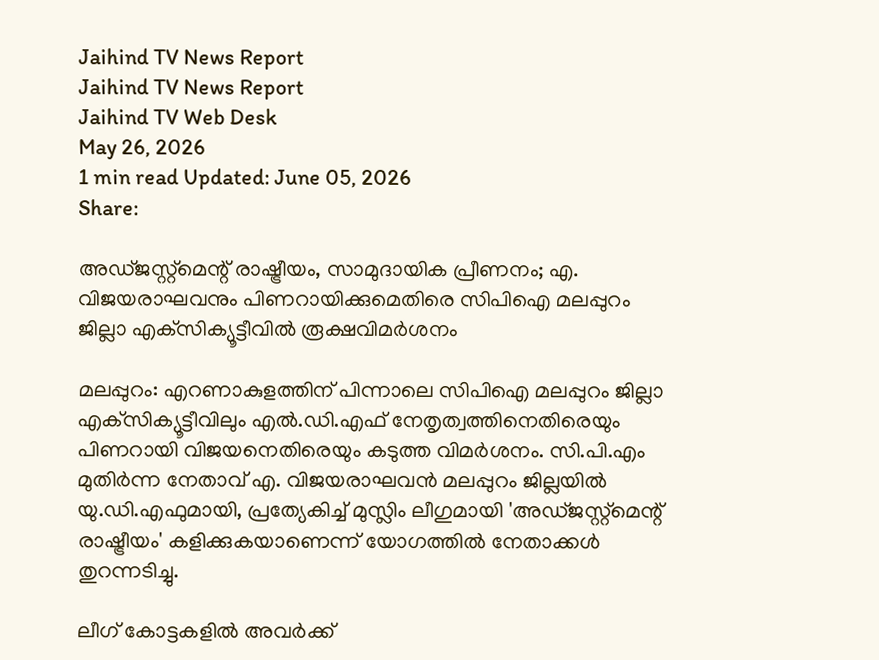Jaihind TV News Report
Jaihind TV News Report
Jaihind TV Web Desk
May 26, 2026
1 min read Updated: June 05, 2026
Share:

അഡ്ജസ്റ്റ്‌മെന്റ് രാഷ്ട്രീയം, സാമുദായിക പ്രീണനം; എ. വിജയരാഘവനും പിണറായിക്കുമെതിരെ സിപിഐ മലപ്പുറം ജില്ലാ എക്‌സിക്യൂട്ടീവില്‍ രൂക്ഷവിമര്‍ശനം

മലപ്പുറം: എറണാകുളത്തിന് പിന്നാലെ സിപിഐ മലപ്പുറം ജില്ലാ എക്‌സിക്യൂട്ടീവിലും എല്‍.ഡി.എഫ് നേതൃത്വത്തിനെതിരെയും പിണറായി വിജയനെതിരെയും കടുത്ത വിമര്‍ശനം. സി.പി.എം മുതിര്‍ന്ന നേതാവ് എ. വിജയരാഘവന്‍ മലപ്പുറം ജില്ലയില്‍ യു.ഡി.എഫുമായി, പ്രത്യേകിച്ച് മുസ്ലിം ലീഗുമായി 'അഡ്ജസ്റ്റ്‌മെന്റ് രാഷ്ട്രീയം' കളിക്കുകയാണെന്ന് യോഗത്തില്‍ നേതാക്കള്‍ തുറന്നടിച്ചു.

ലീഗ് കോട്ടകളില്‍ അവര്‍ക്ക്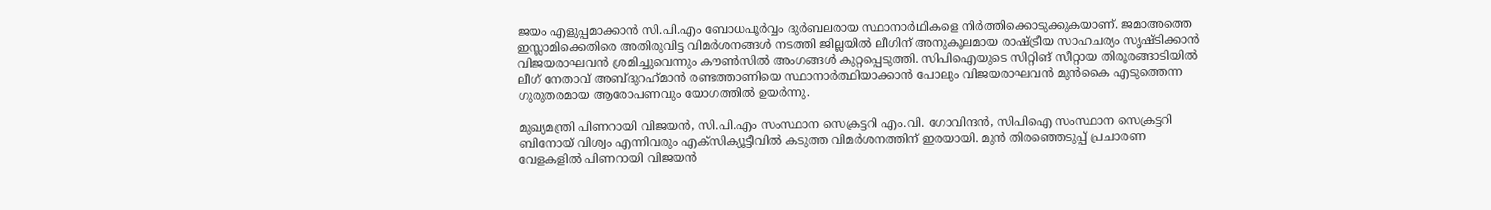ജയം എളുപ്പമാക്കാന്‍ സി.പി.എം ബോധപൂര്‍വ്വം ദുര്‍ബലരായ സ്ഥാനാര്‍ഥികളെ നിര്‍ത്തിക്കൊടുക്കുകയാണ്. ജമാഅത്തെ ഇസ്ലാമിക്കെതിരെ അതിരുവിട്ട വിമര്‍ശനങ്ങള്‍ നടത്തി ജില്ലയില്‍ ലീഗിന് അനുകൂലമായ രാഷ്ട്രീയ സാഹചര്യം സൃഷ്ടിക്കാന്‍ വിജയരാഘവന്‍ ശ്രമിച്ചുവെന്നും കൗണ്‍സില്‍ അംഗങ്ങള്‍ കുറ്റപ്പെടുത്തി. സിപിഐയുടെ സിറ്റിങ് സീറ്റായ തിരൂരങ്ങാടിയില്‍ ലീഗ് നേതാവ് അബ്ദുറഹ്‌മാന്‍ രണ്ടത്താണിയെ സ്ഥാനാര്‍ത്ഥിയാക്കാന്‍ പോലും വിജയരാഘവന്‍ മുന്‍കൈ എടുത്തെന്ന ഗുരുതരമായ ആരോപണവും യോഗത്തില്‍ ഉയര്‍ന്നു.

മുഖ്യമന്ത്രി പിണറായി വിജയന്‍, സി.പി.എം സംസ്ഥാന സെക്രട്ടറി എം.വി. ഗോവിന്ദന്‍, സിപിഐ സംസ്ഥാന സെക്രട്ടറി ബിനോയ് വിശ്വം എന്നിവരും എക്‌സിക്യൂട്ടീവില്‍ കടുത്ത വിമര്‍ശനത്തിന് ഇരയായി. മുന്‍ തിരഞ്ഞെടുപ്പ് പ്രചാരണ വേളകളില്‍ പിണറായി വിജയന്‍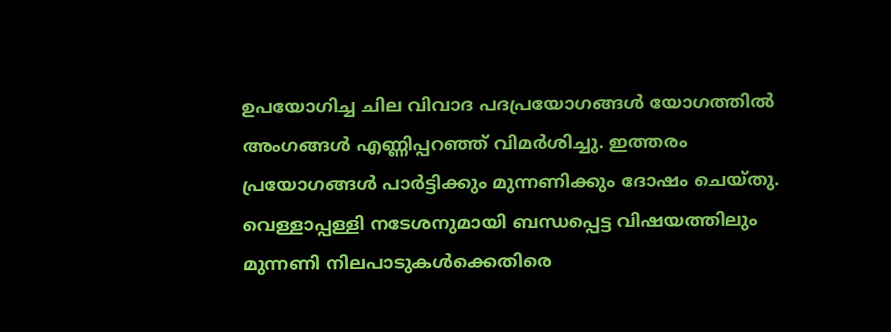ഉപയോഗിച്ച ചില വിവാദ പദപ്രയോഗങ്ങള്‍ യോഗത്തില്‍ അംഗങ്ങള്‍ എണ്ണിപ്പറഞ്ഞ് വിമര്‍ശിച്ചു. ഇത്തരം പ്രയോഗങ്ങള്‍ പാര്‍ട്ടിക്കും മുന്നണിക്കും ദോഷം ചെയ്തു. വെള്ളാപ്പള്ളി നടേശനുമായി ബന്ധപ്പെട്ട വിഷയത്തിലും മുന്നണി നിലപാടുകള്‍ക്കെതിരെ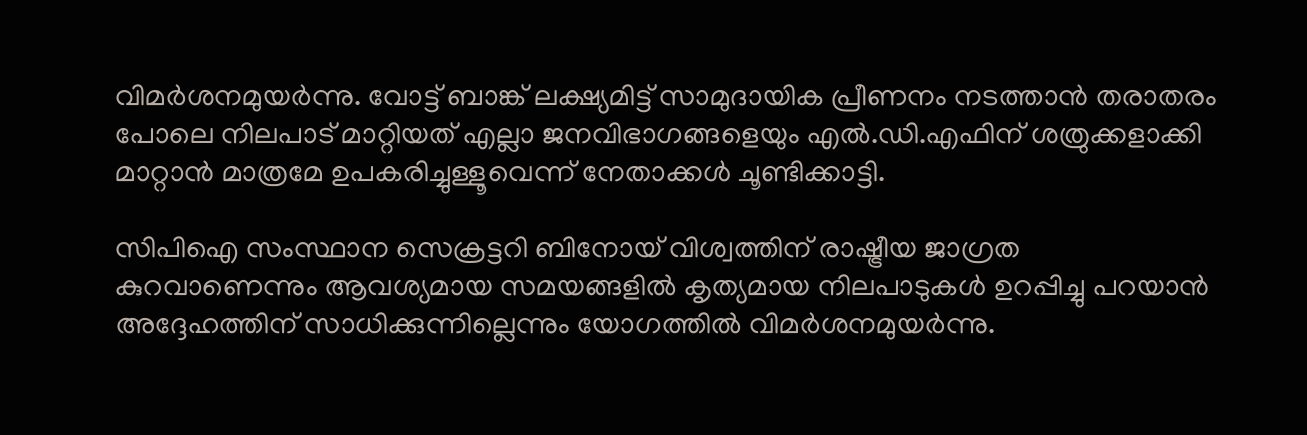വിമര്‍ശനമുയര്‍ന്നു. വോട്ട് ബാങ്ക് ലക്ഷ്യമിട്ട് സാമുദായിക പ്രീണനം നടത്താന്‍ തരാതരം പോലെ നിലപാട് മാറ്റിയത് എല്ലാ ജനവിഭാഗങ്ങളെയും എല്‍.ഡി.എഫിന് ശത്രുക്കളാക്കി മാറ്റാന്‍ മാത്രമേ ഉപകരിച്ചുള്ളൂവെന്ന് നേതാക്കള്‍ ചൂണ്ടിക്കാട്ടി.

സിപിഐ സംസ്ഥാന സെക്രട്ടറി ബിനോയ് വിശ്വത്തിന് രാഷ്ട്രീയ ജാഗ്രത കുറവാണെന്നും ആവശ്യമായ സമയങ്ങളില്‍ കൃത്യമായ നിലപാടുകള്‍ ഉറപ്പിച്ചു പറയാന്‍ അദ്ദേഹത്തിന് സാധിക്കുന്നില്ലെന്നും യോഗത്തില്‍ വിമര്‍ശനമുയര്‍ന്നു.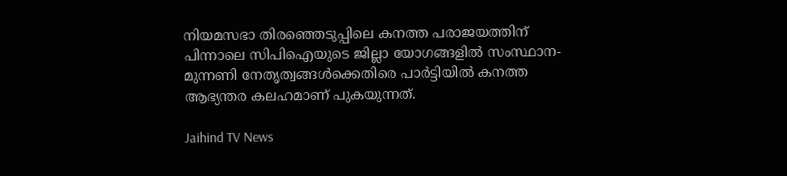നിയമസഭാ തിരഞ്ഞെടുപ്പിലെ കനത്ത പരാജയത്തിന് പിന്നാലെ സിപിഐയുടെ ജില്ലാ യോഗങ്ങളില്‍ സംസ്ഥാന-മുന്നണി നേതൃത്വങ്ങള്‍ക്കെതിരെ പാര്‍ട്ടിയില്‍ കനത്ത ആഭ്യന്തര കലഹമാണ് പുകയുന്നത്.

Jaihind TV News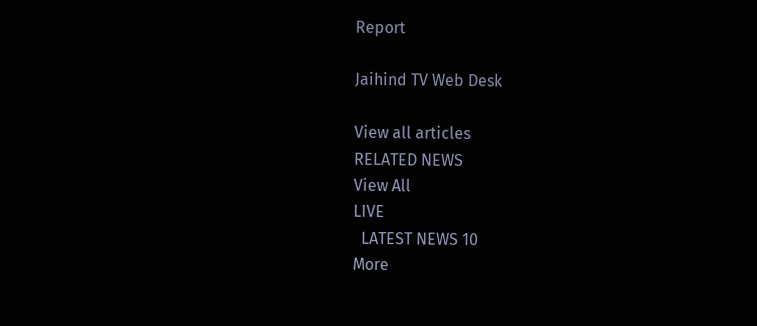Report

Jaihind TV Web Desk

View all articles
RELATED NEWS
View All
LIVE
  LATEST NEWS 10
More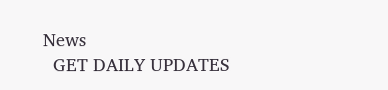News
  GET DAILY UPDATES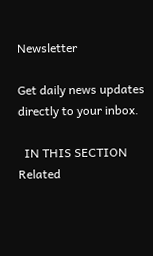Newsletter

Get daily news updates directly to your inbox.

  IN THIS SECTION
Related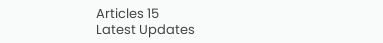Articles 15
Latest Updates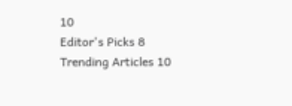10
Editor's Picks 8
Trending Articles 10